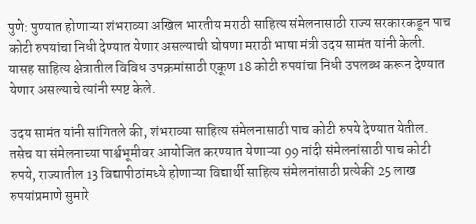पुणे: पुण्यात होणाऱ्या शंभराव्या अखिल भारतीय मराठी साहित्य संमेलनासाठी राज्य सरकारकडून पाच कोटी रुपयांचा निधी देण्यात येणार असल्याची घोषणा मराठी भाषा मंत्री उदय सामंत यांनी केली. यासह साहित्य क्षेत्रातील विविध उपक्रमांसाठी एकूण 18 कोटी रुपयांचा निधी उपलब्ध करून देण्यात येणार असल्याचे त्यांनी स्पष्ट केले.

उदय सामंत यांनी सांगितले की, शंभराव्या साहित्य संमेलनासाठी पाच कोटी रुपये देण्यात येतील. तसेच या संमेलनाच्या पार्श्वभूमीवर आयोजित करण्यात येणाऱ्या 99 नांदी संमेलनांसाठी पाच कोटी रुपये, राज्यातील 13 विद्यापीठांमध्ये होणाऱ्या विद्यार्थी साहित्य संमेलनांसाठी प्रत्येकी 25 लाख रुपयांप्रमाणे सुमारे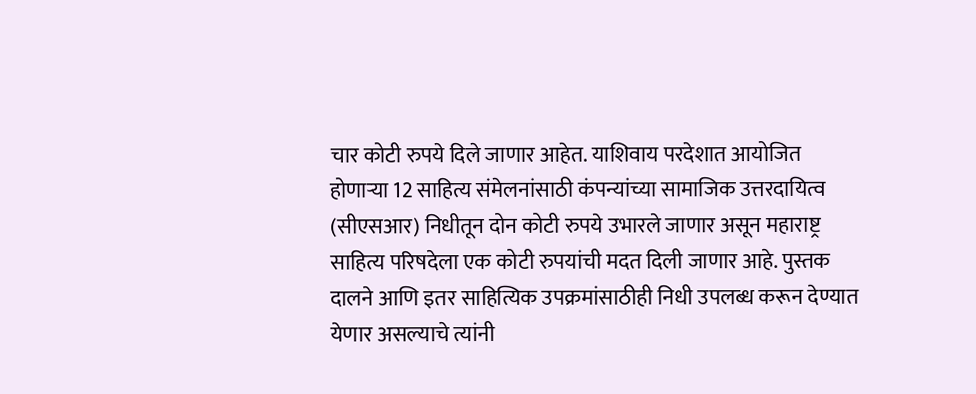चार कोटी रुपये दिले जाणार आहेत. याशिवाय परदेशात आयोजित होणाऱ्या 12 साहित्य संमेलनांसाठी कंपन्यांच्या सामाजिक उत्तरदायित्व (सीएसआर) निधीतून दोन कोटी रुपये उभारले जाणार असून महाराष्ट्र साहित्य परिषदेला एक कोटी रुपयांची मदत दिली जाणार आहे. पुस्तक दालने आणि इतर साहित्यिक उपक्रमांसाठीही निधी उपलब्ध करून देण्यात येणार असल्याचे त्यांनी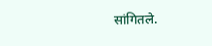सांगितले.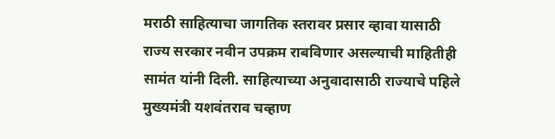मराठी साहित्याचा जागतिक स्तरावर प्रसार व्हावा यासाठी राज्य सरकार नवीन उपक्रम राबविणार असल्याची माहितीही सामंत यांनी दिली. साहित्याच्या अनुवादासाठी राज्याचे पहिले मुख्यमंत्री यशवंतराव चव्हाण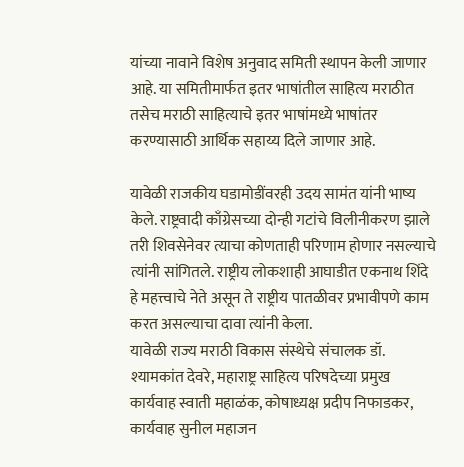यांच्या नावाने विशेष अनुवाद समिती स्थापन केली जाणार आहे. या समितीमार्फत इतर भाषांतील साहित्य मराठीत तसेच मराठी साहित्याचे इतर भाषांमध्ये भाषांतर करण्यासाठी आर्थिक सहाय्य दिले जाणार आहे.

यावेळी राजकीय घडामोडींवरही उदय सामंत यांनी भाष्य केले. राष्ट्रवादी काँग्रेसच्या दोन्ही गटांचे विलीनीकरण झाले तरी शिवसेनेवर त्याचा कोणताही परिणाम होणार नसल्याचे त्यांनी सांगितले. राष्ट्रीय लोकशाही आघाडीत एकनाथ शिंदे हे महत्त्वाचे नेते असून ते राष्ट्रीय पातळीवर प्रभावीपणे काम करत असल्याचा दावा त्यांनी केला.
यावेळी राज्य मराठी विकास संस्थेचे संचालक डॉ. श्यामकांत देवरे, महाराष्ट्र साहित्य परिषदेच्या प्रमुख कार्यवाह स्वाती महाळंक, कोषाध्यक्ष प्रदीप निफाडकर, कार्यवाह सुनील महाजन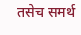तसेच समर्थ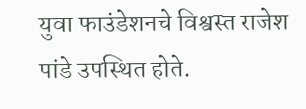युवा फाउंडेशनचे विश्वस्त राजेश पांडे उपस्थित होते.